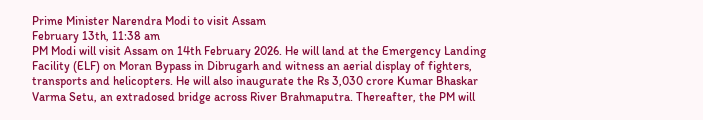Prime Minister Narendra Modi to visit Assam
February 13th, 11:38 am
PM Modi will visit Assam on 14th February 2026. He will land at the Emergency Landing Facility (ELF) on Moran Bypass in Dibrugarh and witness an aerial display of fighters, transports and helicopters. He will also inaugurate the Rs 3,030 crore Kumar Bhaskar Varma Setu, an extradosed bridge across River Brahmaputra. Thereafter, the PM will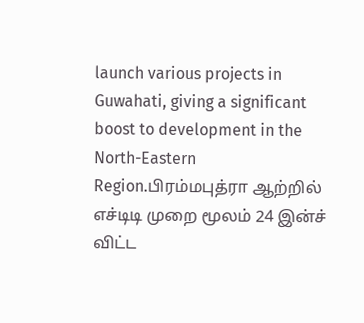launch various projects in Guwahati, giving a significant boost to development in the North-Eastern Region.பிரம்மபுத்ரா ஆற்றில் எச்டிடி முறை மூலம் 24 இன்ச் விட்ட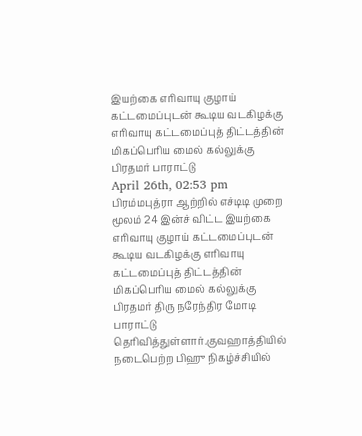இயற்கை எரிவாயு குழாய் கட்டமைப்புடன் கூடிய வடகிழக்கு எரிவாயு கட்டமைப்புத் திட்டத்தின் மிகப்பெரிய மைல் கல்லுக்கு பிரதமர் பாராட்டு
April 26th, 02:53 pm
பிரம்மபுத்ரா ஆற்றில் எச்டிடி முறை மூலம் 24 இன்ச் விட்ட இயற்கை எரிவாயு குழாய் கட்டமைப்புடன் கூடிய வடகிழக்கு எரிவாயு கட்டமைப்புத் திட்டத்தின் மிகப்பெரிய மைல் கல்லுக்கு பிரதமர் திரு நரேந்திர மோடி பாராட்டு தெரிவித்துள்ளார்.குவஹாத்தியில் நடைபெற்ற பிஹு நிகழ்ச்சியில்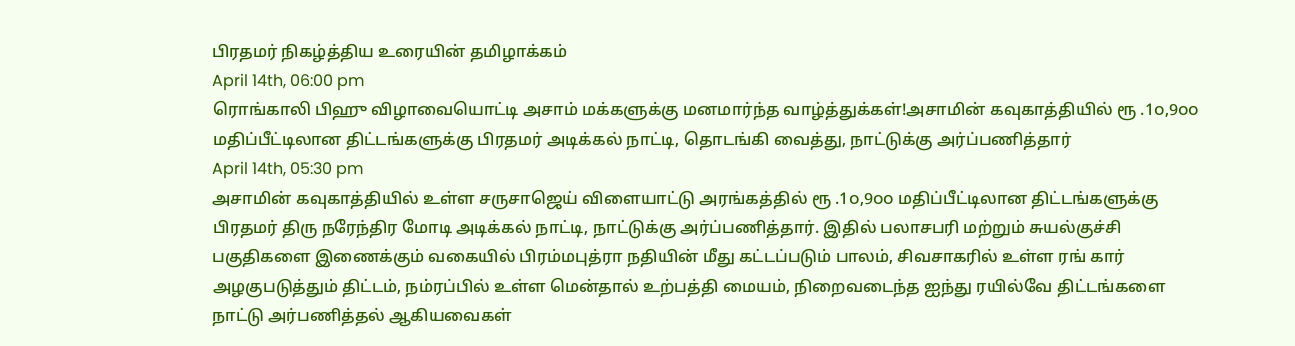பிரதமர் நிகழ்த்திய உரையின் தமிழாக்கம்
April 14th, 06:00 pm
ரொங்காலி பிஹு விழாவையொட்டி அசாம் மக்களுக்கு மனமார்ந்த வாழ்த்துக்கள்!அசாமின் கவுகாத்தியில் ரூ .1௦,9௦௦ மதிப்பீட்டிலான திட்டங்களுக்கு பிரதமர் அடிக்கல் நாட்டி, தொடங்கி வைத்து, நாட்டுக்கு அர்ப்பணித்தார்
April 14th, 05:30 pm
அசாமின் கவுகாத்தியில் உள்ள சருசாஜெய் விளையாட்டு அரங்கத்தில் ரூ .1௦,9௦௦ மதிப்பீட்டிலான திட்டங்களுக்கு பிரதமர் திரு நரேந்திர மோடி அடிக்கல் நாட்டி, நாட்டுக்கு அர்ப்பணித்தார். இதில் பலாசபரி மற்றும் சுயல்குச்சி பகுதிகளை இணைக்கும் வகையில் பிரம்மபுத்ரா நதியின் மீது கட்டப்படும் பாலம், சிவசாகரில் உள்ள ரங் கார் அழகுபடுத்தும் திட்டம், நம்ரப்பில் உள்ள மென்தால் உற்பத்தி மையம், நிறைவடைந்த ஐந்து ரயில்வே திட்டங்களை நாட்டு அர்பணித்தல் ஆகியவைகள்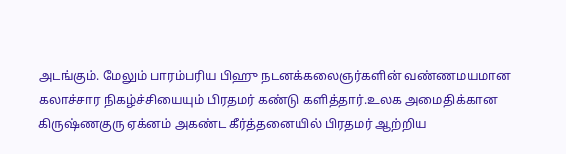அடங்கும். மேலும் பாரம்பரிய பிஹு நடனக்கலைஞர்களின் வண்ணமயமான கலாச்சார நிகழ்ச்சியையும் பிரதமர் கண்டு களித்தார்.உலக அமைதிக்கான கிருஷ்ணகுரு ஏக்னம் அகண்ட கீர்த்தனையில் பிரதமர் ஆற்றிய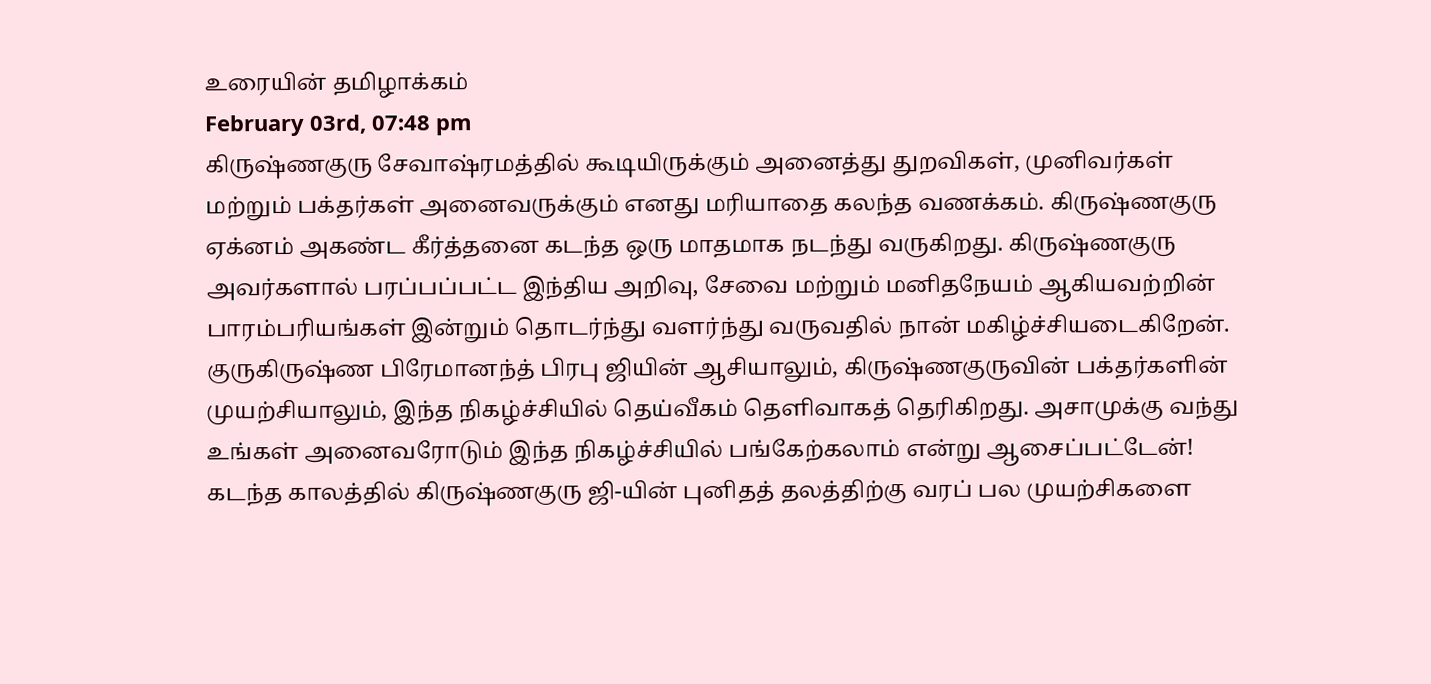உரையின் தமிழாக்கம்
February 03rd, 07:48 pm
கிருஷ்ணகுரு சேவாஷ்ரமத்தில் கூடியிருக்கும் அனைத்து துறவிகள், முனிவர்கள் மற்றும் பக்தர்கள் அனைவருக்கும் எனது மரியாதை கலந்த வணக்கம். கிருஷ்ணகுரு ஏக்னம் அகண்ட கீர்த்தனை கடந்த ஒரு மாதமாக நடந்து வருகிறது. கிருஷ்ணகுரு அவர்களால் பரப்பப்பட்ட இந்திய அறிவு, சேவை மற்றும் மனிதநேயம் ஆகியவற்றின் பாரம்பரியங்கள் இன்றும் தொடர்ந்து வளர்ந்து வருவதில் நான் மகிழ்ச்சியடைகிறேன். குருகிருஷ்ண பிரேமானந்த் பிரபு ஜியின் ஆசியாலும், கிருஷ்ணகுருவின் பக்தர்களின் முயற்சியாலும், இந்த நிகழ்ச்சியில் தெய்வீகம் தெளிவாகத் தெரிகிறது. அசாமுக்கு வந்து உங்கள் அனைவரோடும் இந்த நிகழ்ச்சியில் பங்கேற்கலாம் என்று ஆசைப்பட்டேன்! கடந்த காலத்தில் கிருஷ்ணகுரு ஜி-யின் புனிதத் தலத்திற்கு வரப் பல முயற்சிகளை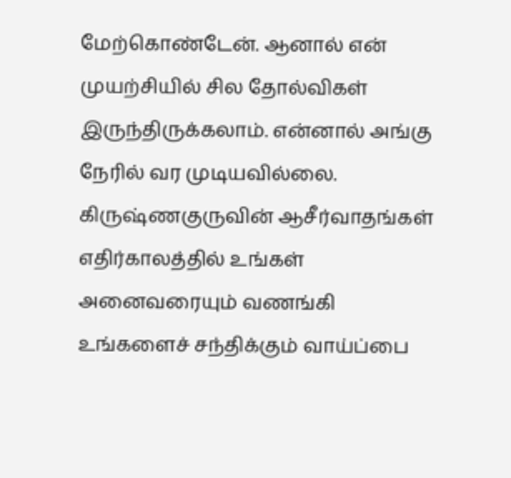மேற்கொண்டேன். ஆனால் என் முயற்சியில் சில தோல்விகள் இருந்திருக்கலாம். என்னால் அங்கு நேரில் வர முடியவில்லை. கிருஷ்ணகுருவின் ஆசீர்வாதங்கள் எதிர்காலத்தில் உங்கள் அனைவரையும் வணங்கி உங்களைச் சந்திக்கும் வாய்ப்பை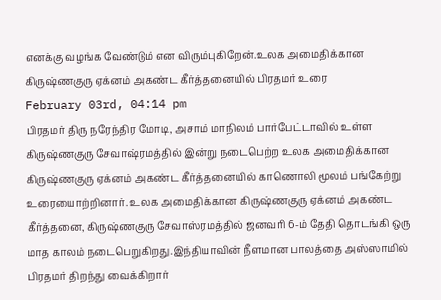எனக்கு வழங்க வேண்டும் என விரும்புகிறேன்.உலக அமைதிக்கான கிருஷ்ணகுரு ஏக்னம் அகண்ட கீர்த்தனையில் பிரதமர் உரை
February 03rd, 04:14 pm
பிரதமர் திரு நரேந்திர மோடி, அசாம் மாநிலம் பார்பேட்டாவில் உள்ள கிருஷ்ணகுரு சேவாஷ்ரமத்தில் இன்று நடைபெற்ற உலக அமைதிக்கான கிருஷ்ணகுரு ஏக்னம் அகண்ட கீர்த்தனையில் காணொலி மூலம் பங்கேற்று உரையைாற்றினார். உலக அமைதிக்கான கிருஷ்ணகுரு ஏக்னம் அகண்ட கீர்த்தனை, கிருஷ்ணகுரு சேவாஸ்ரமத்தில் ஜனவரி 6-ம் தேதி தொடங்கி ஒரு மாத காலம் நடைபெறுகிறது.இந்தியாவின் நீளமான பாலத்தை அஸ்ஸாமில் பிரதமர் திறந்து வைக்கிறார்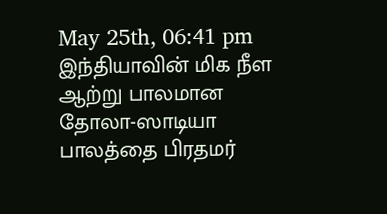May 25th, 06:41 pm
இந்தியாவின் மிக நீள ஆற்று பாலமான தோலா-ஸாடியா பாலத்தை பிரதமர்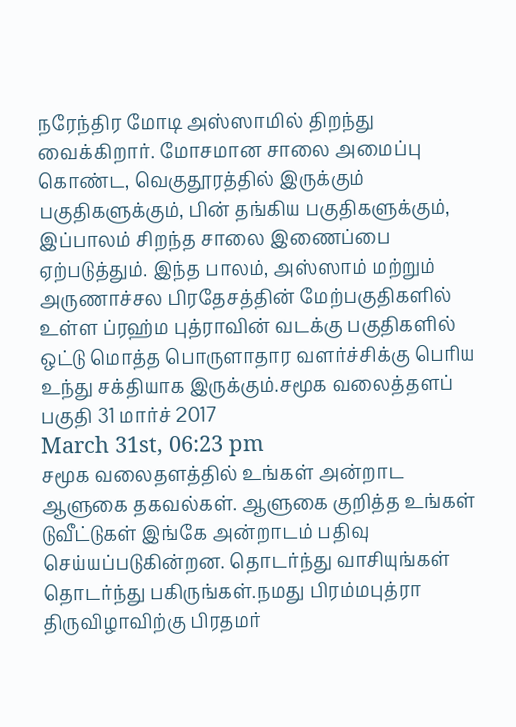நரேந்திர மோடி அஸ்ஸாமில் திறந்து வைக்கிறார். மோசமான சாலை அமைப்பு கொண்ட, வெகுதூரத்தில் இருக்கும் பகுதிகளுக்கும், பின் தங்கிய பகுதிகளுக்கும், இப்பாலம் சிறந்த சாலை இணைப்பை ஏற்படுத்தும். இந்த பாலம், அஸ்ஸாம் மற்றும் அருணாச்சல பிரதேசத்தின் மேற்பகுதிகளில் உள்ள ப்ரஹ்ம புத்ராவின் வடக்கு பகுதிகளில் ஒட்டு மொத்த பொருளாதார வளர்ச்சிக்கு பெரிய உந்து சக்தியாக இருக்கும்.சமூக வலைத்தளப் பகுதி 31 மார்ச் 2017
March 31st, 06:23 pm
சமூக வலைதளத்தில் உங்கள் அன்றாட ஆளுகை தகவல்கள். ஆளுகை குறித்த உங்கள் டுவீட்டுகள் இங்கே அன்றாடம் பதிவு செய்யப்படுகின்றன. தொடர்ந்து வாசியுங்கள் தொடர்ந்து பகிருங்கள்.நமது பிரம்மபுத்ரா திருவிழாவிற்கு பிரதமர்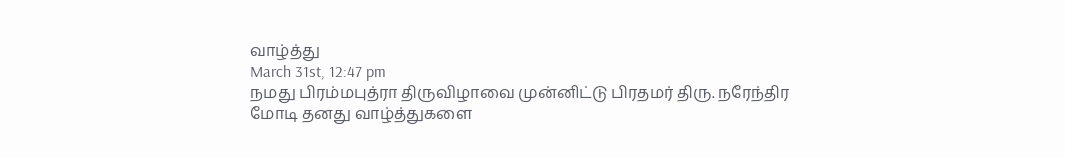வாழ்த்து
March 31st, 12:47 pm
நமது பிரம்மபுத்ரா திருவிழாவை முன்னிட்டு பிரதமர் திரு. நரேந்திர மோடி தனது வாழ்த்துகளை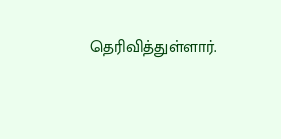தெரிவித்துள்ளார்.